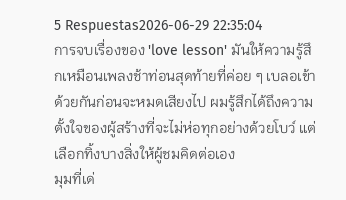5 Respuestas2026-06-29 22:35:04
การจบเรื่องของ 'love lesson' มันให้ความรู้สึกเหมือนเพลงช้าท่อนสุดท้ายที่ค่อย ๆ เบลอเข้าด้วยกันก่อนจะหมดเสียงไป ผมรู้สึกได้ถึงความตั้งใจของผู้สร้างที่จะไม่ห่อทุกอย่างด้วยโบว์ แต่เลือกทิ้งบางสิ่งให้ผู้ชมคิดต่อเอง
มุมที่เด่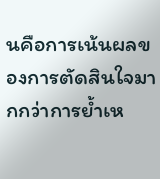นคือการเน้นผลของการตัดสินใจมากกว่าการย้ำเห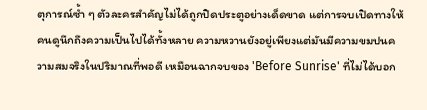ตุการณ์ซ้ำ ๆ ตัวละครสำคัญไม่ได้ถูกปิดประตูอย่างเด็ดขาด แต่การจบเปิดทางให้คนดูนึกถึงความเป็นไปได้ทั้งหลาย ความหวานยังอยู่เพียงแต่มันมีความขมปนความสมจริงในปริมาณที่พอดี เหมือนฉากจบของ 'Before Sunrise' ที่ไม่ได้บอก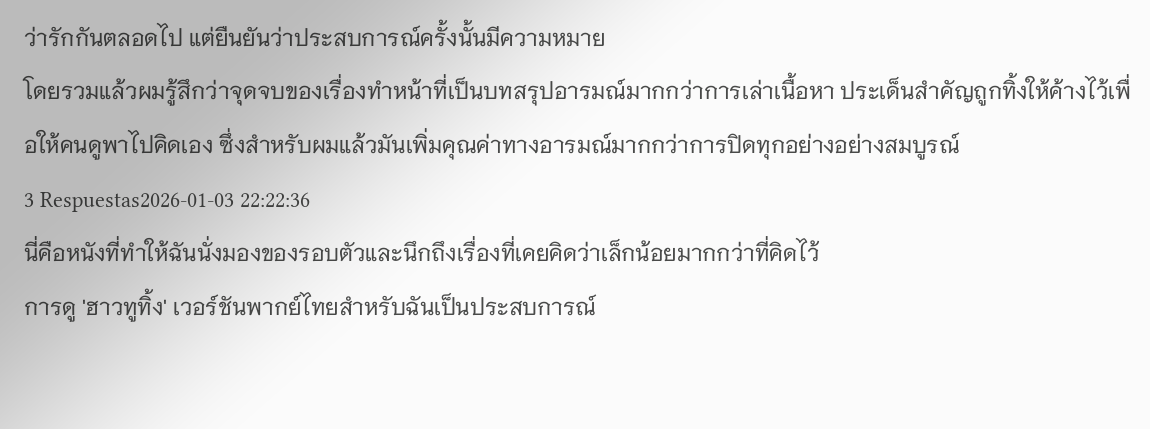ว่ารักกันตลอดไป แต่ยืนยันว่าประสบการณ์ครั้งนั้นมีความหมาย
โดยรวมแล้วผมรู้สึกว่าจุดจบของเรื่องทำหน้าที่เป็นบทสรุปอารมณ์มากกว่าการเล่าเนื้อหา ประเด็นสำคัญถูกทิ้งให้ค้างไว้เพื่อให้คนดูพาไปคิดเอง ซึ่งสำหรับผมแล้วมันเพิ่มคุณค่าทางอารมณ์มากกว่าการปิดทุกอย่างอย่างสมบูรณ์
3 Respuestas2026-01-03 22:22:36
นี่คือหนังที่ทำให้ฉันนั่งมองของรอบตัวและนึกถึงเรื่องที่เคยคิดว่าเล็กน้อยมากกว่าที่คิดไว้
การดู 'ฮาวทูทิ้ง' เวอร์ชันพากย์ไทยสำหรับฉันเป็นประสบการณ์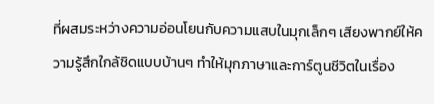ที่ผสมระหว่างความอ่อนโยนกับความแสบในมุกเล็กๆ เสียงพากย์ให้ความรู้สึกใกล้ชิดแบบบ้านๆ ทำให้มุกภาษาและการ์ตูนชีวิตในเรื่อง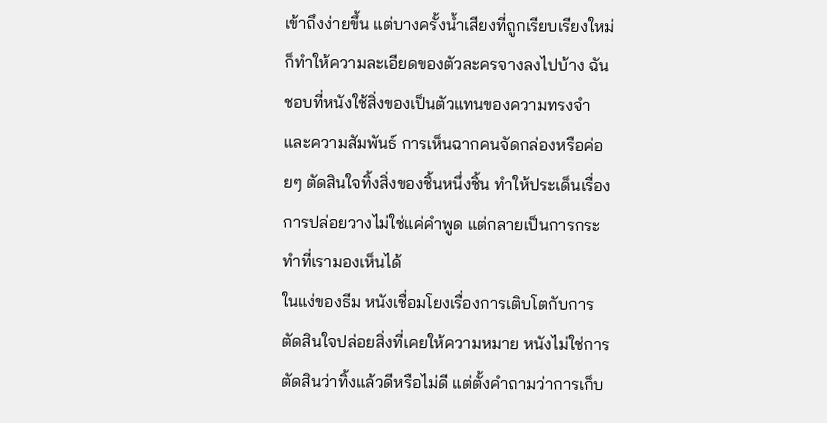เข้าถึงง่ายขึ้น แต่บางครั้งน้ำเสียงที่ถูกเรียบเรียงใหม่ก็ทำให้ความละเอียดของตัวละครจางลงไปบ้าง ฉันชอบที่หนังใช้สิ่งของเป็นตัวแทนของความทรงจำและความสัมพันธ์ การเห็นฉากคนจัดกล่องหรือค่อยๆ ตัดสินใจทิ้งสิ่งของชิ้นหนึ่งชิ้น ทำให้ประเด็นเรื่องการปล่อยวางไม่ใช่แค่คำพูด แต่กลายเป็นการกระทำที่เรามองเห็นได้
ในแง่ของธีม หนังเชื่อมโยงเรื่องการเติบโตกับการตัดสินใจปล่อยสิ่งที่เคยให้ความหมาย หนังไม่ใช่การตัดสินว่าทิ้งแล้วดีหรือไม่ดี แต่ตั้งคำถามว่าการเก็บ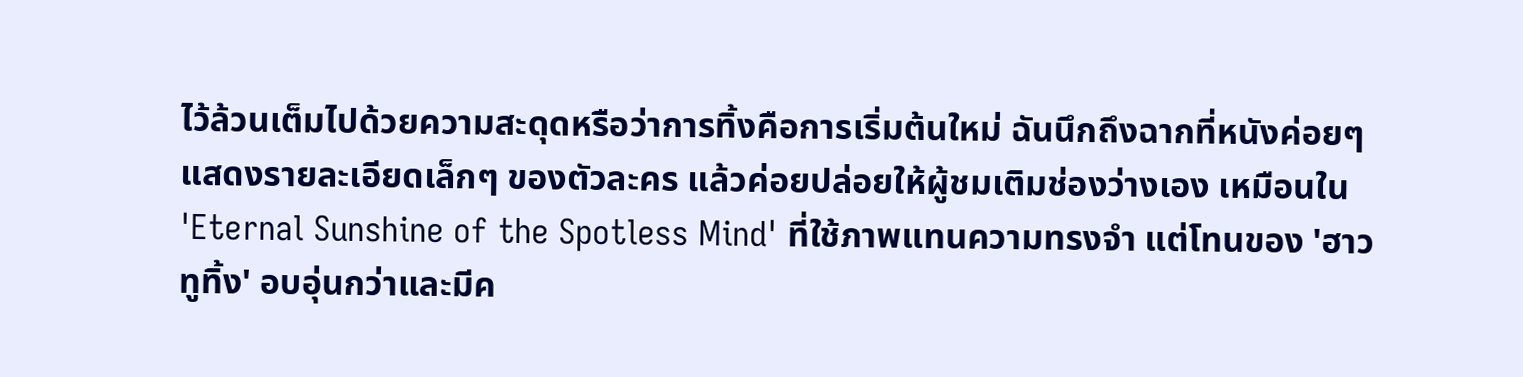ไว้ล้วนเต็มไปด้วยความสะดุดหรือว่าการทิ้งคือการเริ่มต้นใหม่ ฉันนึกถึงฉากที่หนังค่อยๆ แสดงรายละเอียดเล็กๆ ของตัวละคร แล้วค่อยปล่อยให้ผู้ชมเติมช่องว่างเอง เหมือนใน 'Eternal Sunshine of the Spotless Mind' ที่ใช้ภาพแทนความทรงจำ แต่โทนของ 'ฮาวทูทิ้ง' อบอุ่นกว่าและมีค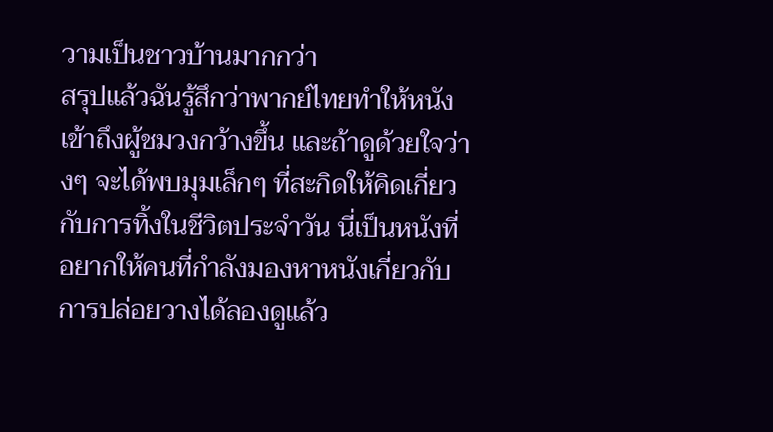วามเป็นชาวบ้านมากกว่า
สรุปแล้วฉันรู้สึกว่าพากย์ไทยทำให้หนังเข้าถึงผู้ชมวงกว้างขึ้น และถ้าดูด้วยใจว่างๆ จะได้พบมุมเล็กๆ ที่สะกิดให้คิดเกี่ยวกับการทิ้งในชีวิตประจำวัน นี่เป็นหนังที่อยากให้คนที่กำลังมองหาหนังเกี่ยวกับการปล่อยวางได้ลองดูแล้ว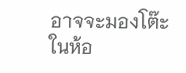อาจจะมองโต๊ะในห้อ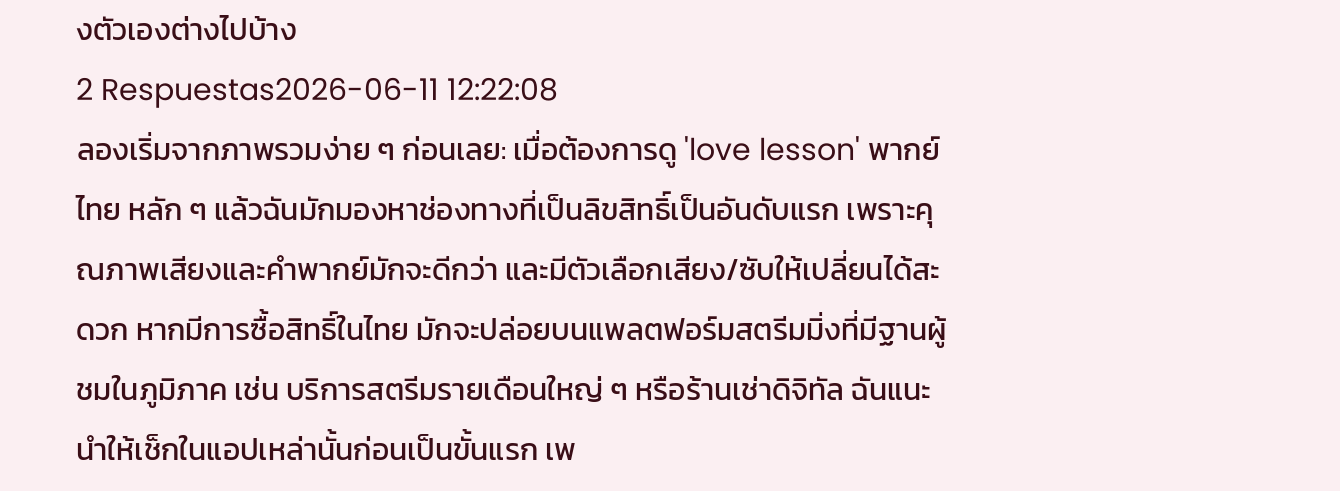งตัวเองต่างไปบ้าง
2 Respuestas2026-06-11 12:22:08
ลองเริ่มจากภาพรวมง่าย ๆ ก่อนเลย: เมื่อต้องการดู 'love lesson' พากย์ไทย หลัก ๆ แล้วฉันมักมองหาช่องทางที่เป็นลิขสิทธิ์เป็นอันดับแรก เพราะคุณภาพเสียงและคำพากย์มักจะดีกว่า และมีตัวเลือกเสียง/ซับให้เปลี่ยนได้สะดวก หากมีการซื้อสิทธิ์ในไทย มักจะปล่อยบนแพลตฟอร์มสตรีมมิ่งที่มีฐานผู้ชมในภูมิภาค เช่น บริการสตรีมรายเดือนใหญ่ ๆ หรือร้านเช่าดิจิทัล ฉันแนะนำให้เช็กในแอปเหล่านั้นก่อนเป็นขั้นแรก เพ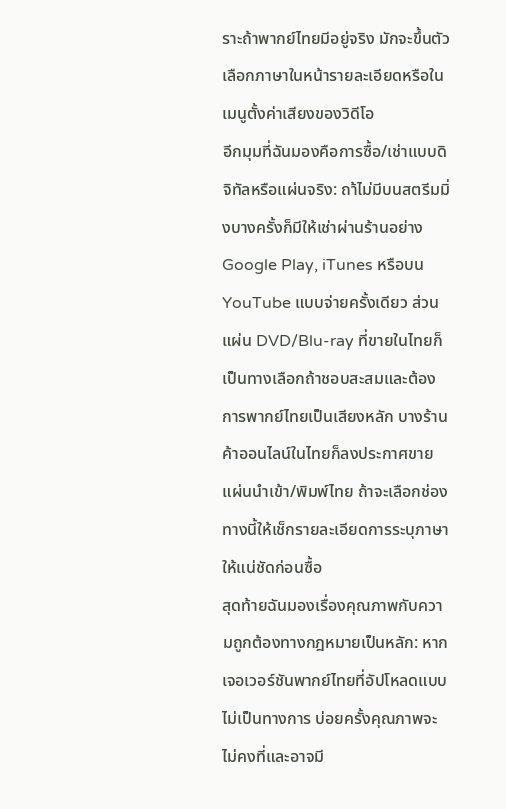ราะถ้าพากย์ไทยมีอยู่จริง มักจะขึ้นตัวเลือกภาษาในหน้ารายละเอียดหรือในเมนูตั้งค่าเสียงของวิดีโอ
อีกมุมที่ฉันมองคือการซื้อ/เช่าแบบดิจิทัลหรือแผ่นจริง: ถา้ไม่มีบนสตรีมมิ่งบางครั้งก็มีให้เช่าผ่านร้านอย่าง Google Play, iTunes หรือบน YouTube แบบจ่ายครั้งเดียว ส่วนแผ่น DVD/Blu-ray ที่ขายในไทยก็เป็นทางเลือกถ้าชอบสะสมและต้องการพากย์ไทยเป็นเสียงหลัก บางร้านค้าออนไลน์ในไทยก็ลงประกาศขายแผ่นนำเข้า/พิมพ์ไทย ถ้าจะเลือกช่องทางนี้ให้เช็กรายละเอียดการระบุภาษาให้แน่ชัดก่อนซื้อ
สุดท้ายฉันมองเรื่องคุณภาพกับความถูกต้องทางกฎหมายเป็นหลัก: หากเจอเวอร์ชันพากย์ไทยที่อัปโหลดแบบไม่เป็นทางการ บ่อยครั้งคุณภาพจะไม่คงที่และอาจมี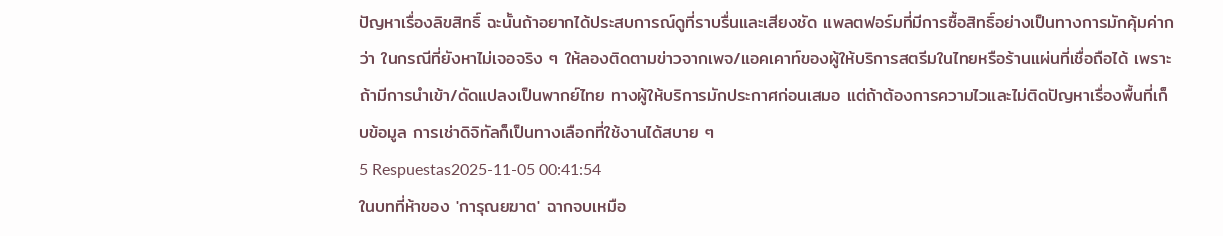ปัญหาเรื่องลิขสิทธิ์ ฉะนั้นถ้าอยากได้ประสบการณ์ดูที่ราบรื่นและเสียงชัด แพลตฟอร์มที่มีการซื้อสิทธิ์อย่างเป็นทางการมักคุ้มค่ากว่า ในกรณีที่ยังหาไม่เจอจริง ๆ ให้ลองติดตามข่าวจากเพจ/แอคเคาท์ของผู้ให้บริการสตรีมในไทยหรือร้านแผ่นที่เชื่อถือได้ เพราะถ้ามีการนำเข้า/ดัดแปลงเป็นพากย์ไทย ทางผู้ให้บริการมักประกาศก่อนเสมอ แต่ถ้าต้องการความไวและไม่ติดปัญหาเรื่องพื้นที่เก็บข้อมูล การเช่าดิจิทัลก็เป็นทางเลือกที่ใช้งานได้สบาย ๆ
5 Respuestas2025-11-05 00:41:54
ในบทที่ห้าของ 'การุณยฆาต' ฉากจบเหมือ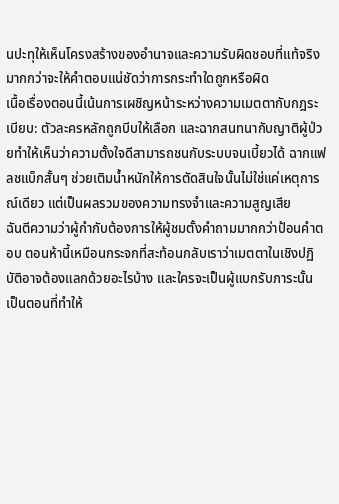นปะทุให้เห็นโครงสร้างของอำนาจและความรับผิดชอบที่แท้จริง มากกว่าจะให้คำตอบแน่ชัดว่าการกระทำใดถูกหรือผิด
เนื้อเรื่องตอนนี้เน้นการเผชิญหน้าระหว่างความเมตตากับกฎระเบียบ: ตัวละครหลักถูกบีบให้เลือก และฉากสนทนากับญาติผู้ป่วยทำให้เห็นว่าความตั้งใจดีสามารถชนกับระบบจนเบี้ยวได้ ฉากแฟลชแบ็กสั้นๆ ช่วยเติมน้ำหนักให้การตัดสินใจนั้นไม่ใช่แค่เหตุการณ์เดียว แต่เป็นผลรวมของความทรงจำและความสูญเสีย
ฉันตีความว่าผู้กำกับต้องการให้ผู้ชมตั้งคำถามมากกว่าป้อนคำตอบ ตอนห้านี้เหมือนกระจกที่สะท้อนกลับเราว่าเมตตาในเชิงปฏิบัติอาจต้องแลกด้วยอะไรบ้าง และใครจะเป็นผู้แบกรับภาระนั้น เป็นตอนที่ทำให้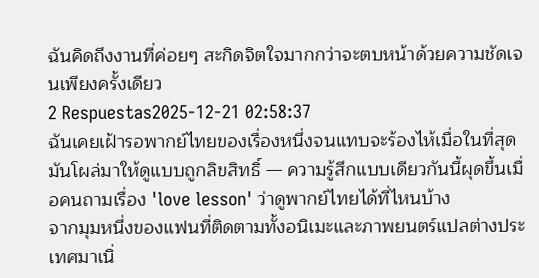ฉันคิดถึงงานที่ค่อยๆ สะกิดจิตใจมากกว่าจะตบหน้าด้วยความชัดเจนเพียงครั้งเดียว
2 Respuestas2025-12-21 02:58:37
ฉันเคยเฝ้ารอพากย์ไทยของเรื่องหนึ่งจนแทบจะร้องไห้เมื่อในที่สุดมันโผล่มาให้ดูแบบถูกลิขสิทธิ์ — ความรู้สึกแบบเดียวกันนี้ผุดขึ้นเมื่อคนถามเรื่อง 'love lesson' ว่าดูพากย์ไทยได้ที่ไหนบ้าง
จากมุมหนึ่งของแฟนที่ติดตามทั้งอนิเมะและภาพยนตร์แปลต่างประเทศมาเนิ่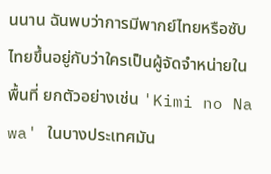นนาน ฉันพบว่าการมีพากย์ไทยหรือซับไทยขึ้นอยู่กับว่าใครเป็นผู้จัดจำหน่ายในพื้นที่ ยกตัวอย่างเช่น 'Kimi no Na wa' ในบางประเทศมัน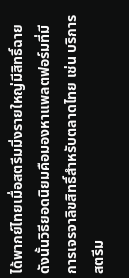ได้พากย์ไทยเมื่อสตรีมมิ่งรายใหญ่มีสิทธิ์ฉาย ดังนั้นวิธียอดนิยมคือมองหาแพลตฟอร์มที่มีการเจรจาลิขสิทธิ์สำหรับตลาดไทย เช่น บริการสตรีม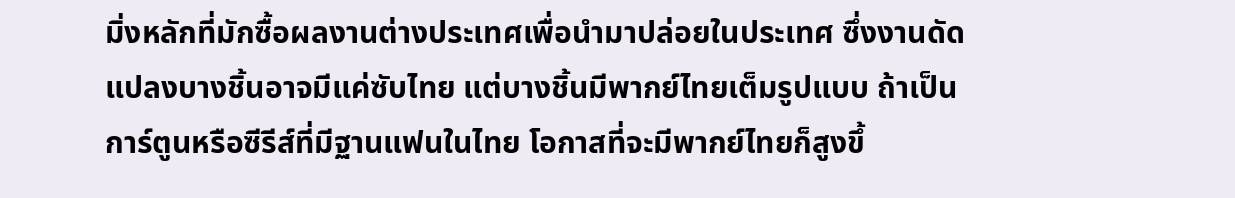มิ่งหลักที่มักซื้อผลงานต่างประเทศเพื่อนำมาปล่อยในประเทศ ซึ่งงานดัดแปลงบางชิ้นอาจมีแค่ซับไทย แต่บางชิ้นมีพากย์ไทยเต็มรูปแบบ ถ้าเป็นการ์ตูนหรือซีรีส์ที่มีฐานแฟนในไทย โอกาสที่จะมีพากย์ไทยก็สูงขึ้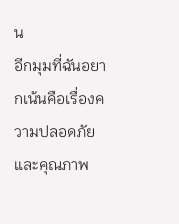น
อีกมุมที่ฉันอยากเน้นคือเรื่องความปลอดภัยและคุณภาพ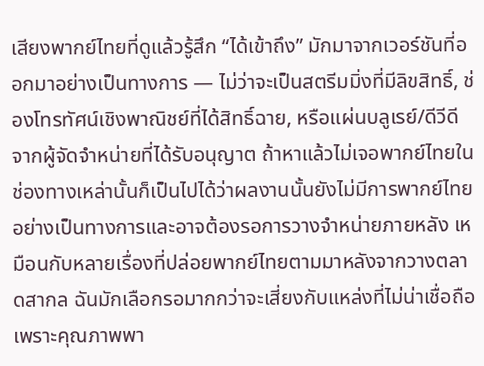เสียงพากย์ไทยที่ดูแล้วรู้สึก “ได้เข้าถึง” มักมาจากเวอร์ชันที่ออกมาอย่างเป็นทางการ — ไม่ว่าจะเป็นสตรีมมิ่งที่มีลิขสิทธิ์, ช่องโทรทัศน์เชิงพาณิชย์ที่ได้สิทธิ์ฉาย, หรือแผ่นบลูเรย์/ดีวีดีจากผู้จัดจำหน่ายที่ได้รับอนุญาต ถ้าหาแล้วไม่เจอพากย์ไทยในช่องทางเหล่านั้นก็เป็นไปได้ว่าผลงานนั้นยังไม่มีการพากย์ไทยอย่างเป็นทางการและอาจต้องรอการวางจำหน่ายภายหลัง เหมือนกับหลายเรื่องที่ปล่อยพากย์ไทยตามมาหลังจากวางตลาดสากล ฉันมักเลือกรอมากกว่าจะเสี่ยงกับแหล่งที่ไม่น่าเชื่อถือ เพราะคุณภาพพา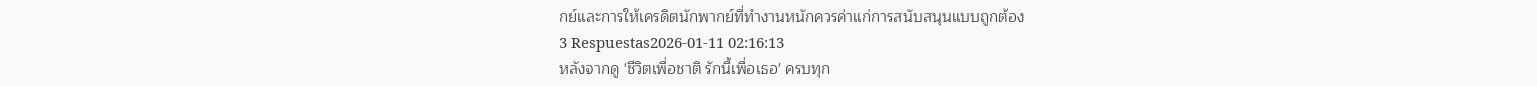กย์และการให้เครดิตนักพากย์ที่ทำงานหนักควรค่าแก่การสนับสนุนแบบถูกต้อง
3 Respuestas2026-01-11 02:16:13
หลังจากดู 'ชีวิตเพื่อชาติ รักนี้เพื่อเธอ' ครบทุก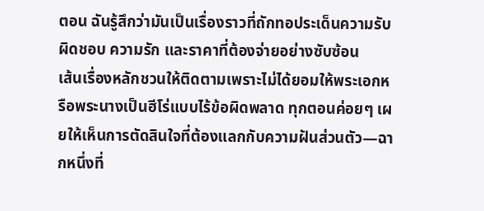ตอน ฉันรู้สึกว่ามันเป็นเรื่องราวที่ถักทอประเด็นความรับผิดชอบ ความรัก และราคาที่ต้องจ่ายอย่างซับซ้อน
เส้นเรื่องหลักชวนให้ติดตามเพราะไม่ได้ยอมให้พระเอกหรือพระนางเป็นฮีโร่แบบไร้ข้อผิดพลาด ทุกตอนค่อยๆ เผยให้เห็นการตัดสินใจที่ต้องแลกกับความฝันส่วนตัว—ฉากหนึ่งที่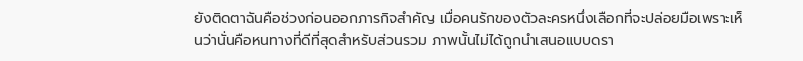ยังติดตาฉันคือช่วงก่อนออกภารกิจสำคัญ เมื่อคนรักของตัวละครหนึ่งเลือกที่จะปล่อยมือเพราะเห็นว่านั่นคือหนทางที่ดีที่สุดสำหรับส่วนรวม ภาพนั้นไม่ได้ถูกนำเสนอแบบดรา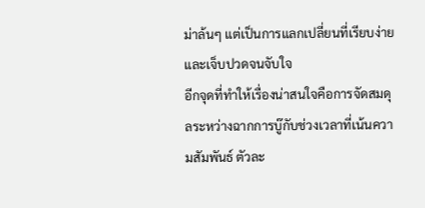ม่าล้นๆ แต่เป็นการแลกเปลี่ยนที่เรียบง่ายและเจ็บปวดจนจับใจ
อีกจุดที่ทำให้เรื่องน่าสนใจคือการจัดสมดุลระหว่างฉากการบู๊กับช่วงเวลาที่เน้นความสัมพันธ์ ตัวละ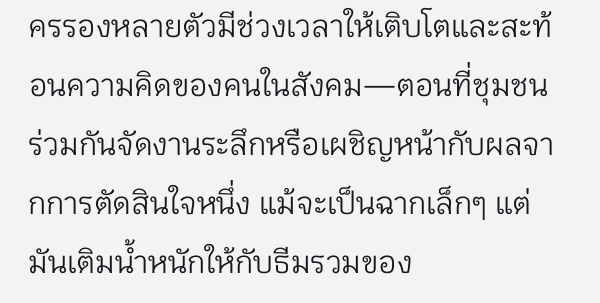ครรองหลายตัวมีช่วงเวลาให้เติบโตและสะท้อนความคิดของคนในสังคม—ตอนที่ชุมชนร่วมกันจัดงานระลึกหรือเผชิญหน้ากับผลจากการตัดสินใจหนึ่ง แม้จะเป็นฉากเล็กๆ แต่มันเติมน้ำหนักให้กับธีมรวมของ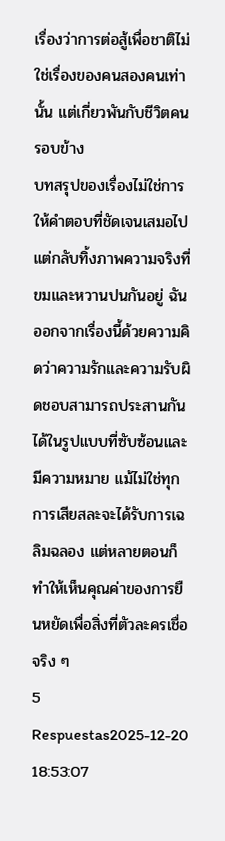เรื่องว่าการต่อสู้เพื่อชาติไม่ใช่เรื่องของคนสองคนเท่านั้น แต่เกี่ยวพันกับชีวิตคนรอบข้าง
บทสรุปของเรื่องไม่ใช่การให้คำตอบที่ชัดเจนเสมอไป แต่กลับทิ้งภาพความจริงที่ขมและหวานปนกันอยู่ ฉันออกจากเรื่องนี้ด้วยความคิดว่าความรักและความรับผิดชอบสามารถประสานกันได้ในรูปแบบที่ซับซ้อนและมีความหมาย แม้ไม่ใช่ทุกการเสียสละจะได้รับการเฉลิมฉลอง แต่หลายตอนก็ทำให้เห็นคุณค่าของการยืนหยัดเพื่อสิ่งที่ตัวละครเชื่อจริง ๆ
5 Respuestas2025-12-20 18:53:07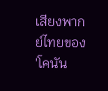เสียงพากย์ไทยของ 'โคนัน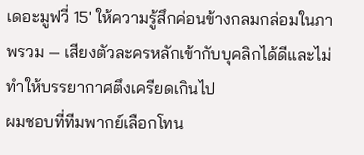เดอะมูฟวี่ 15' ให้ความรู้สึกค่อนข้างกลมกล่อมในภาพรวม — เสียงตัวละครหลักเข้ากับบุคลิกได้ดีและไม่ทำให้บรรยากาศตึงเครียดเกินไป
ผมชอบที่ทีมพากย์เลือกโทน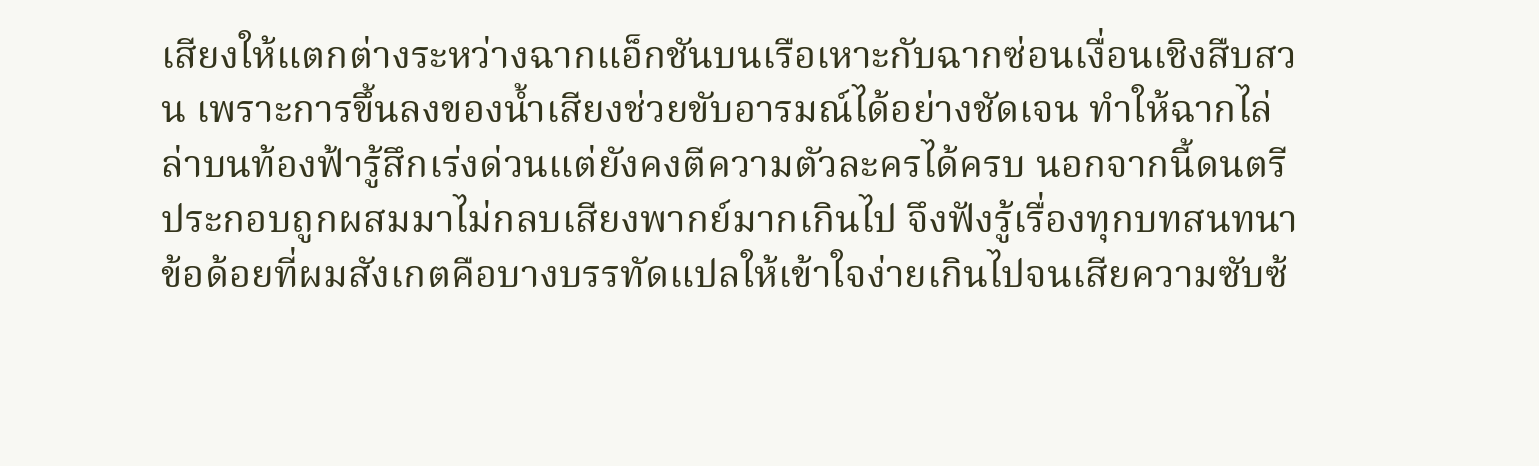เสียงให้แตกต่างระหว่างฉากแอ็กชันบนเรือเหาะกับฉากซ่อนเงื่อนเชิงสืบสวน เพราะการขึ้นลงของน้ำเสียงช่วยขับอารมณ์ได้อย่างชัดเจน ทำให้ฉากไล่ล่าบนท้องฟ้ารู้สึกเร่งด่วนแต่ยังคงตีความตัวละครได้ครบ นอกจากนี้ดนตรีประกอบถูกผสมมาไม่กลบเสียงพากย์มากเกินไป จึงฟังรู้เรื่องทุกบทสนทนา
ข้อด้อยที่ผมสังเกตคือบางบรรทัดแปลให้เข้าใจง่ายเกินไปจนเสียความซับซ้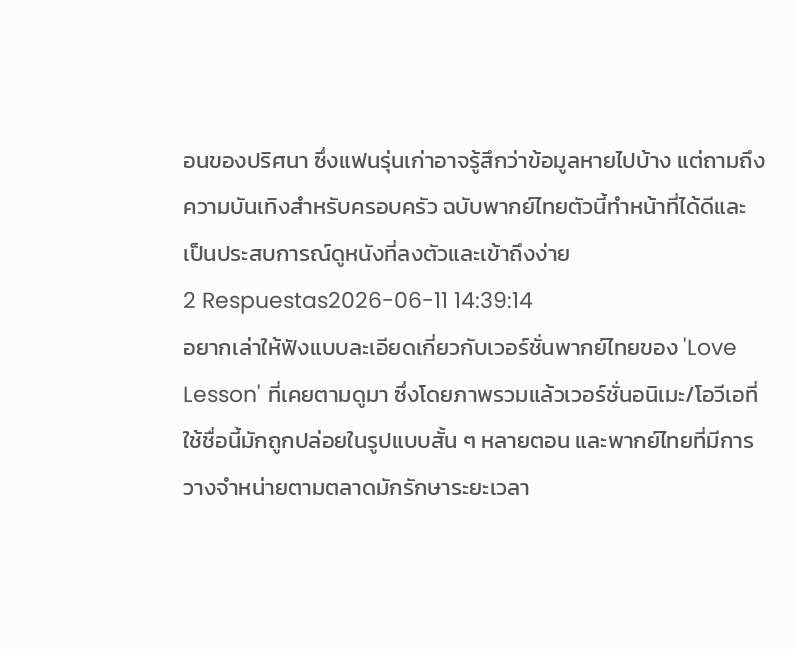อนของปริศนา ซึ่งแฟนรุ่นเก่าอาจรู้สึกว่าข้อมูลหายไปบ้าง แต่ถามถึงความบันเทิงสำหรับครอบครัว ฉบับพากย์ไทยตัวนี้ทำหน้าที่ได้ดีและเป็นประสบการณ์ดูหนังที่ลงตัวและเข้าถึงง่าย
2 Respuestas2026-06-11 14:39:14
อยากเล่าให้ฟังแบบละเอียดเกี่ยวกับเวอร์ชั่นพากย์ไทยของ 'Love Lesson' ที่เคยตามดูมา ซึ่งโดยภาพรวมแล้วเวอร์ชั่นอนิเมะ/โอวีเอที่ใช้ชื่อนี้มักถูกปล่อยในรูปแบบสั้น ๆ หลายตอน และพากย์ไทยที่มีการวางจำหน่ายตามตลาดมักรักษาระยะเวลา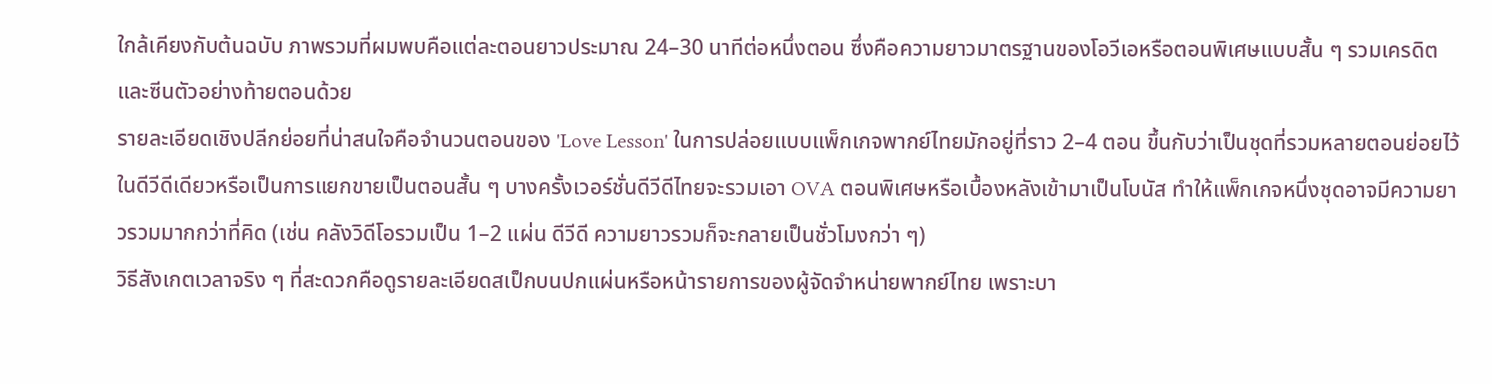ใกล้เคียงกับต้นฉบับ ภาพรวมที่ผมพบคือแต่ละตอนยาวประมาณ 24–30 นาทีต่อหนึ่งตอน ซึ่งคือความยาวมาตรฐานของโอวีเอหรือตอนพิเศษแบบสั้น ๆ รวมเครดิตและซีนตัวอย่างท้ายตอนด้วย
รายละเอียดเชิงปลีกย่อยที่น่าสนใจคือจำนวนตอนของ 'Love Lesson' ในการปล่อยแบบแพ็กเกจพากย์ไทยมักอยู่ที่ราว 2–4 ตอน ขึ้นกับว่าเป็นชุดที่รวมหลายตอนย่อยไว้ในดีวีดีเดียวหรือเป็นการแยกขายเป็นตอนสั้น ๆ บางครั้งเวอร์ชั่นดีวีดีไทยจะรวมเอา OVA ตอนพิเศษหรือเบื้องหลังเข้ามาเป็นโบนัส ทำให้แพ็กเกจหนึ่งชุดอาจมีความยาวรวมมากกว่าที่คิด (เช่น คลังวิดีโอรวมเป็น 1–2 แผ่น ดีวีดี ความยาวรวมก็จะกลายเป็นชั่วโมงกว่า ๆ)
วิธีสังเกตเวลาจริง ๆ ที่สะดวกคือดูรายละเอียดสเป็กบนปกแผ่นหรือหน้ารายการของผู้จัดจำหน่ายพากย์ไทย เพราะบา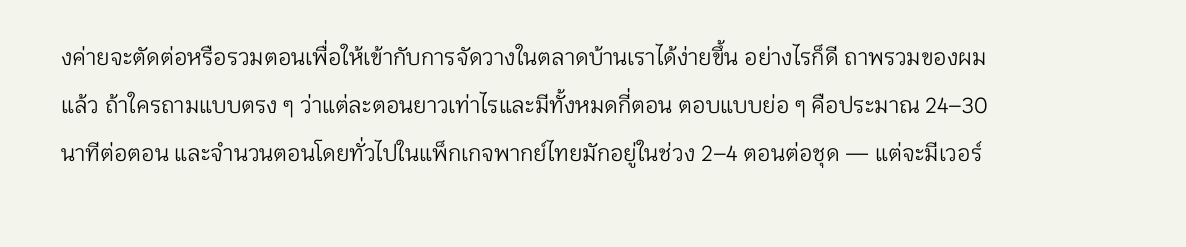งค่ายจะตัดต่อหรือรวมตอนเพื่อให้เข้ากับการจัดวางในตลาดบ้านเราได้ง่ายขึ้น อย่างไรก็ดี ถาพรวมของผมแล้ว ถ้าใครถามแบบตรง ๆ ว่าแต่ละตอนยาวเท่าไรและมีทั้งหมดกี่ตอน ตอบแบบย่อ ๆ คือประมาณ 24–30 นาทีต่อตอน และจำนวนตอนโดยทั่วไปในแพ็กเกจพากย์ไทยมักอยู่ในช่วง 2–4 ตอนต่อชุด — แต่จะมีเวอร์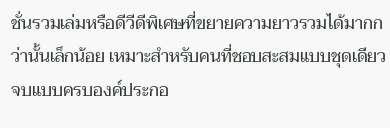ชั่นรวมเล่มหรือดีวีดีพิเศษที่ขยายความยาวรวมได้มากกว่านั้นเล็กน้อย เหมาะสำหรับคนที่ชอบสะสมแบบชุดเดียวจบแบบครบองค์ประกอ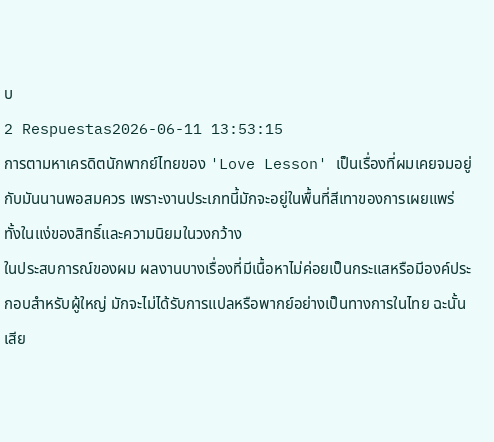บ
2 Respuestas2026-06-11 13:53:15
การตามหาเครดิตนักพากย์ไทยของ 'Love Lesson' เป็นเรื่องที่ผมเคยจมอยู่กับมันนานพอสมควร เพราะงานประเภทนี้มักจะอยู่ในพื้นที่สีเทาของการเผยแพร่ ทั้งในแง่ของสิทธิ์และความนิยมในวงกว้าง
ในประสบการณ์ของผม ผลงานบางเรื่องที่มีเนื้อหาไม่ค่อยเป็นกระแสหรือมีองค์ประกอบสำหรับผู้ใหญ่ มักจะไม่ได้รับการแปลหรือพากย์อย่างเป็นทางการในไทย ฉะนั้นเสีย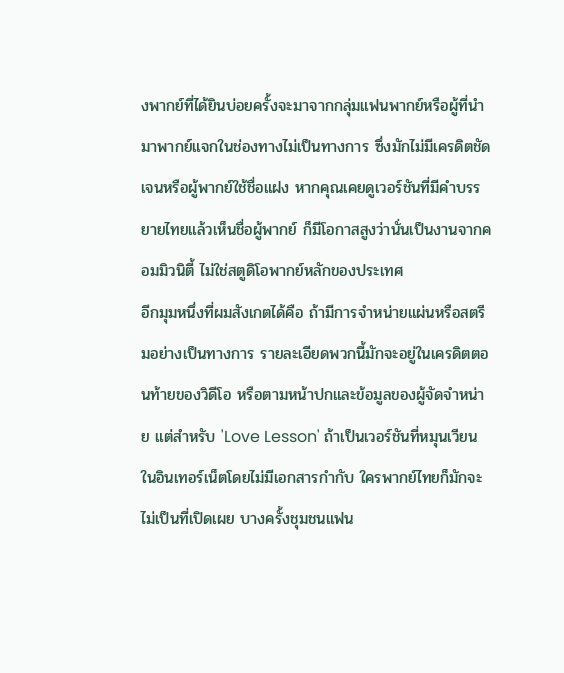งพากย์ที่ได้ยินบ่อยครั้งจะมาจากกลุ่มแฟนพากย์หรือผู้ที่นำมาพากย์แจกในช่องทางไม่เป็นทางการ ซึ่งมักไม่มีเครดิตชัดเจนหรือผู้พากย์ใช้ชื่อแฝง หากคุณเคยดูเวอร์ชันที่มีคำบรรยายไทยแล้วเห็นชื่อผู้พากย์ ก็มีโอกาสสูงว่านั่นเป็นงานจากคอมมิวนิตี้ ไม่ใช่สตูดิโอพากย์หลักของประเทศ
อีกมุมหนึ่งที่ผมสังเกตได้คือ ถ้ามีการจำหน่ายแผ่นหรือสตรีมอย่างเป็นทางการ รายละเอียดพวกนี้มักจะอยู่ในเครดิตตอนท้ายของวิดีโอ หรือตามหน้าปกและข้อมูลของผู้จัดจำหน่าย แต่สำหรับ 'Love Lesson' ถ้าเป็นเวอร์ชันที่หมุนเวียนในอินเทอร์เน็ตโดยไม่มีเอกสารกำกับ ใครพากย์ไทยก็มักจะไม่เป็นที่เปิดเผย บางครั้งชุมชนแฟน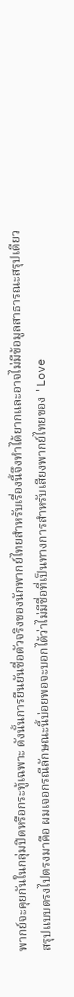พากย์จะคุยกันในกลุ่มปิดหรือกระทู้เฉพาะ ดังนั้นการยืนยันชื่อตัวจริงของนักพากย์ไทยสำหรับเรื่องนี้จึงทำได้ยากและอาจไม่มีข้อมูลสาธารณะสรุปเดียว
สรุปแบบตรงไปตรงมาคือ ผมเจอกรณีลักษณะนี้บ่อยพอจะบอกได้ว่าไม่มีชื่อที่เป็นทางการสำหรับเสียงพากย์ไทยของ 'Love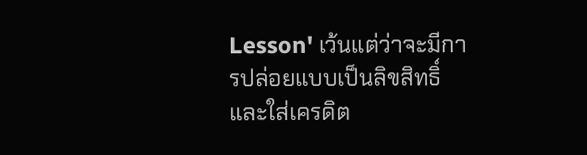Lesson' เว้นแต่ว่าจะมีการปล่อยแบบเป็นลิขสิทธิ์และใส่เครดิต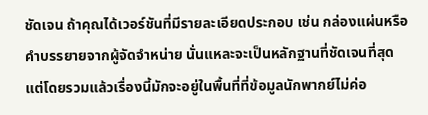ชัดเจน ถ้าคุณได้เวอร์ชันที่มีรายละเอียดประกอบ เช่น กล่องแผ่นหรือคำบรรยายจากผู้จัดจำหน่าย นั่นแหละจะเป็นหลักฐานที่ชัดเจนที่สุด แต่โดยรวมแล้วเรื่องนี้มักจะอยู่ในพื้นที่ที่ข้อมูลนักพากย์ไม่ค่อ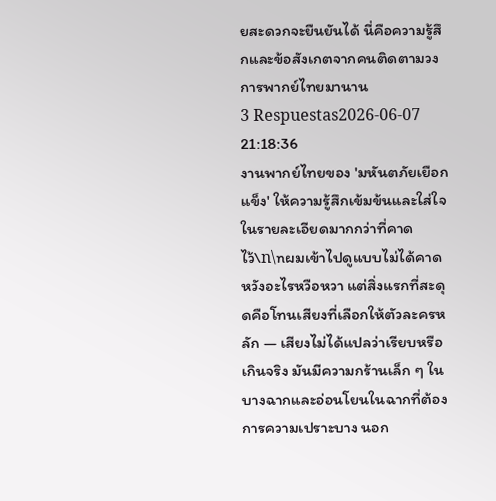ยสะดวกจะยืนยันได้ นี่คือความรู้สึกและข้อสังเกตจากคนติดตามวงการพากย์ไทยมานาน
3 Respuestas2026-06-07 21:18:36
งานพากย์ไทยของ 'มหันตภัยเยือกแข็ง' ให้ความรู้สึกเข้มข้นและใส่ใจในรายละเอียดมากกว่าที่คาดไว้\n\nผมเข้าไปดูแบบไม่ได้คาดหวังอะไรหวือหวา แต่สิ่งแรกที่สะดุดคือโทนเสียงที่เลือกให้ตัวละครหลัก — เสียงไม่ได้แปลว่าเรียบหรือเกินจริง มันมีความกร้านเล็ก ๆ ในบางฉากและอ่อนโยนในฉากที่ต้องการความเปราะบาง นอก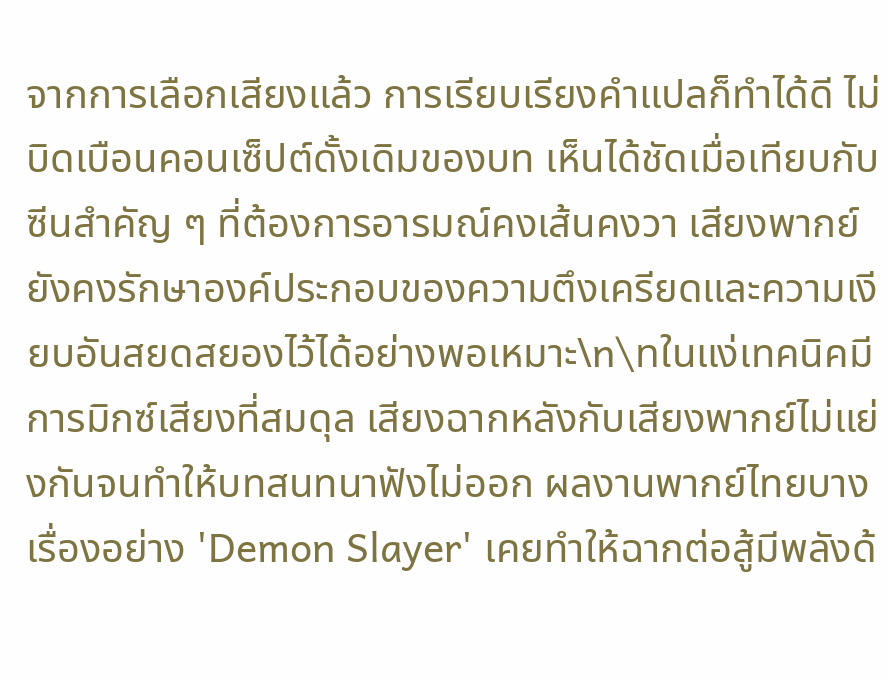จากการเลือกเสียงแล้ว การเรียบเรียงคำแปลก็ทำได้ดี ไม่บิดเบือนคอนเซ็ปต์ดั้งเดิมของบท เห็นได้ชัดเมื่อเทียบกับซีนสำคัญ ๆ ที่ต้องการอารมณ์คงเส้นคงวา เสียงพากย์ยังคงรักษาองค์ประกอบของความตึงเครียดและความเงียบอันสยดสยองไว้ได้อย่างพอเหมาะ\n\nในแง่เทคนิคมีการมิกซ์เสียงที่สมดุล เสียงฉากหลังกับเสียงพากย์ไม่แย่งกันจนทำให้บทสนทนาฟังไม่ออก ผลงานพากย์ไทยบางเรื่องอย่าง 'Demon Slayer' เคยทำให้ฉากต่อสู้มีพลังด้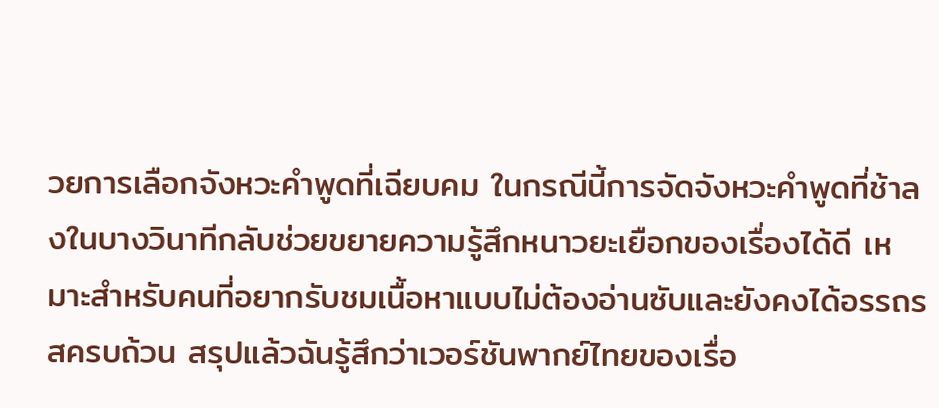วยการเลือกจังหวะคำพูดที่เฉียบคม ในกรณีนี้การจัดจังหวะคำพูดที่ช้าลงในบางวินาทีกลับช่วยขยายความรู้สึกหนาวยะเยือกของเรื่องได้ดี เหมาะสำหรับคนที่อยากรับชมเนื้อหาแบบไม่ต้องอ่านซับและยังคงได้อรรถรสครบถ้วน สรุปแล้วฉันรู้สึกว่าเวอร์ชันพากย์ไทยของเรื่อ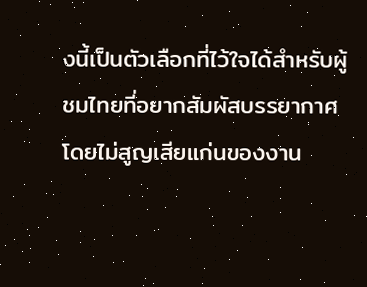งนี้เป็นตัวเลือกที่ไว้ใจได้สำหรับผู้ชมไทยที่อยากสัมผัสบรรยากาศโดยไม่สูญเสียแก่นของงาน